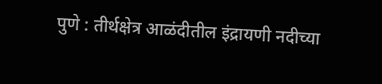पुणे : तीर्थक्षेत्र आळंदीतील इंद्रायणी नदीच्या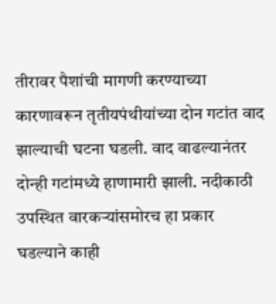तीरावर पैशांची मागणी करण्याच्या कारणावरून तृतीयपंथीयांच्या दोन गटांत वाद झाल्याची घटना घडली. वाद वाढल्यानंतर दोन्ही गटांमध्ये हाणामारी झाली. नदीकाठी उपस्थित वारकऱ्यांसमोरच हा प्रकार घडल्याने काही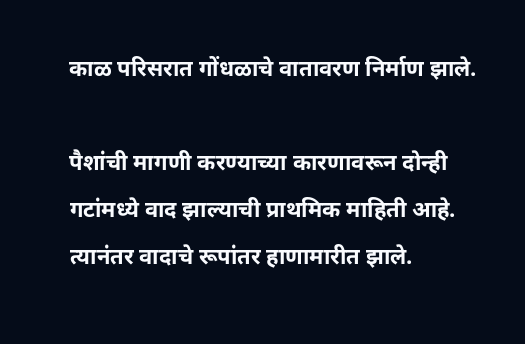काळ परिसरात गोंधळाचे वातावरण निर्माण झाले.

पैशांची मागणी करण्याच्या कारणावरून दोन्ही गटांमध्ये वाद झाल्याची प्राथमिक माहिती आहे. त्यानंतर वादाचे रूपांतर हाणामारीत झाले.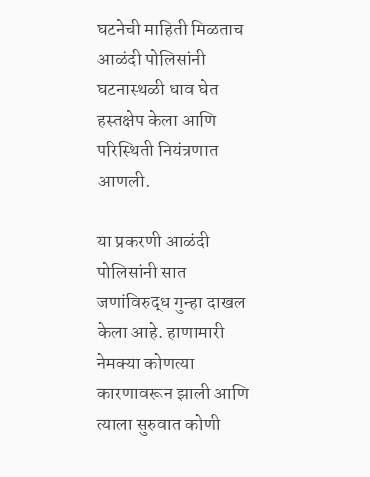घटनेची माहिती मिळताच आळंदी पोलिसांनी घटनास्थळी धाव घेत हस्तक्षेप केला आणि परिस्थिती नियंत्रणात आणली.

या प्रकरणी आळंदी पोलिसांनी सात जणांविरुद्ध गुन्हा दाखल केला आहे. हाणामारी नेमक्या कोणत्या कारणावरून झाली आणि त्याला सुरुवात कोणी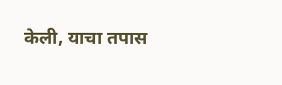केली, याचा तपास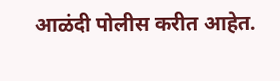आळंदी पोलीस करीत आहेत.